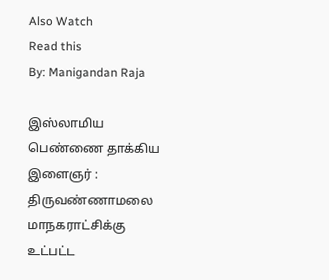Also Watch
Read this
By: Manigandan Raja

இஸ்லாமிய பெண்ணை தாக்கிய இளைஞர் :
திருவண்ணாமலை மாநகராட்சிக்கு உட்பட்ட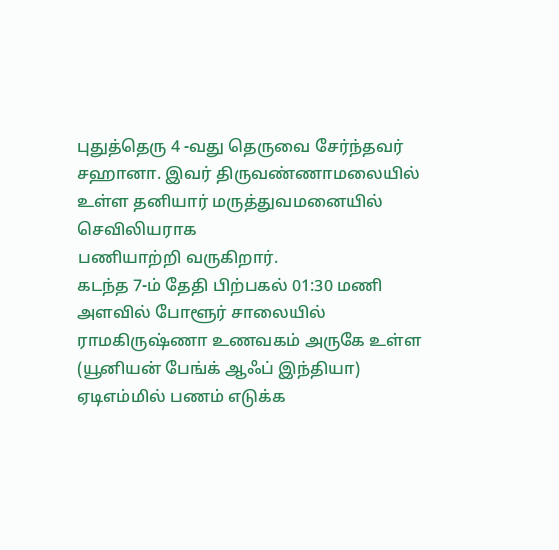புதுத்தெரு 4 -வது தெருவை சேர்ந்தவர் சஹானா. இவர் திருவண்ணாமலையில் உள்ள தனியார் மருத்துவமனையில் செவிலியராக
பணியாற்றி வருகிறார்.
கடந்த 7-ம் தேதி பிற்பகல் 01:30 மணி அளவில் போளூர் சாலையில் ராமகிருஷ்ணா உணவகம் அருகே உள்ள (யூனியன் பேங்க் ஆஃப் இந்தியா) ஏடிஎம்மில் பணம் எடுக்க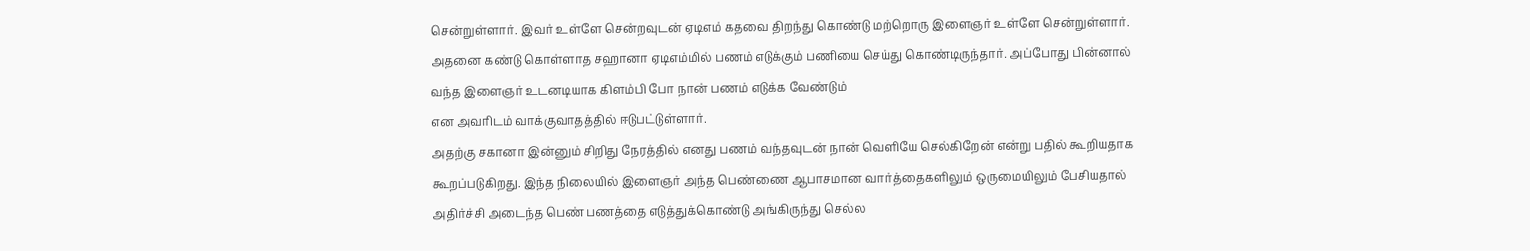சென்றுள்ளார். இவர் உள்ளே சென்றவுடன் ஏடிஎம் கதவை திறந்து கொண்டு மற்றொரு இளைஞர் உள்ளே சென்றுள்ளார்.
அதனை கண்டு கொள்ளாத சஹானா ஏடிஎம்மில் பணம் எடுக்கும் பணியை செய்து கொண்டிருந்தார். அப்போது பின்னால் வந்த இளைஞர் உடனடியாக கிளம்பி போ நான் பணம் எடுக்க வேண்டும்
என அவரிடம் வாக்குவாதத்தில் ஈடுபட்டுள்ளார்.
அதற்கு சகானா இன்னும் சிறிது நேரத்தில் எனது பணம் வந்தவுடன் நான் வெளியே செல்கிறேன் என்று பதில் கூறியதாக கூறப்படுகிறது. இந்த நிலையில் இளைஞர் அந்த பெண்ணை ஆபாசமான வார்த்தைகளிலும் ஒருமையிலும் பேசியதால் அதிர்ச்சி அடைந்த பெண் பணத்தை எடுத்துக்கொண்டு அங்கிருந்து செல்ல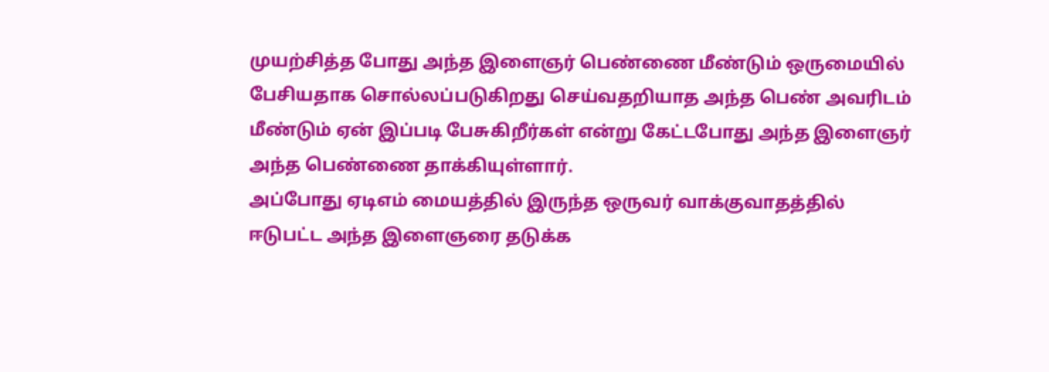முயற்சித்த போது அந்த இளைஞர் பெண்ணை மீண்டும் ஒருமையில் பேசியதாக சொல்லப்படுகிறது செய்வதறியாத அந்த பெண் அவரிடம் மீண்டும் ஏன் இப்படி பேசுகிறீர்கள் என்று கேட்டபோது அந்த இளைஞர் அந்த பெண்ணை தாக்கியுள்ளார்.
அப்போது ஏடிஎம் மையத்தில் இருந்த ஒருவர் வாக்குவாதத்தில் ஈடுபட்ட அந்த இளைஞரை தடுக்க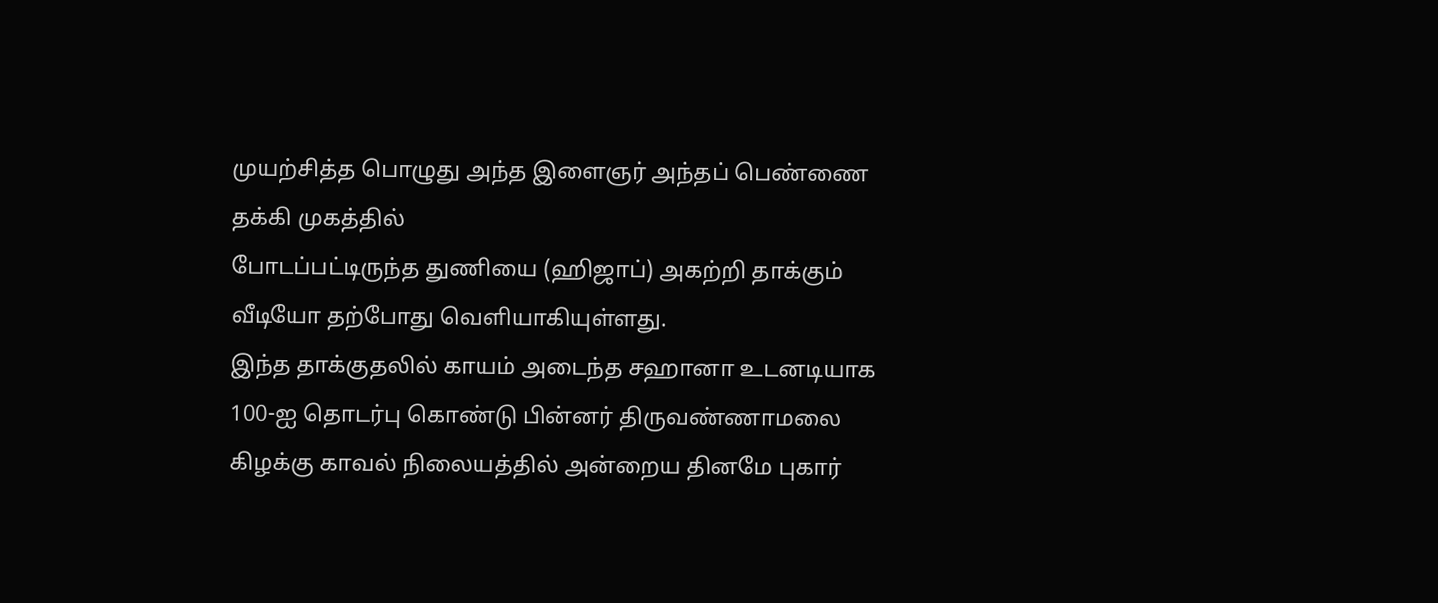முயற்சித்த பொழுது அந்த இளைஞர் அந்தப் பெண்ணை தக்கி முகத்தில்
போடப்பட்டிருந்த துணியை (ஹிஜாப்) அகற்றி தாக்கும் வீடியோ தற்போது வெளியாகியுள்ளது.
இந்த தாக்குதலில் காயம் அடைந்த சஹானா உடனடியாக 100-ஐ தொடர்பு கொண்டு பின்னர் திருவண்ணாமலை கிழக்கு காவல் நிலையத்தில் அன்றைய தினமே புகார்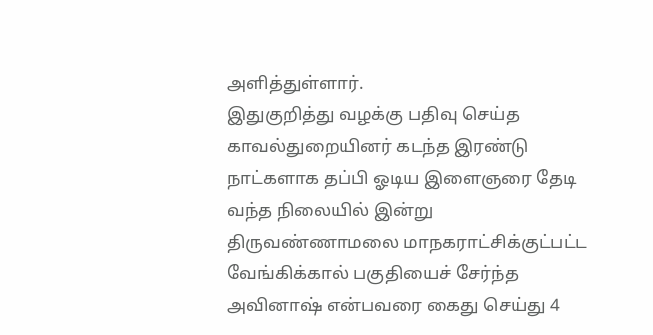அளித்துள்ளார்.
இதுகுறித்து வழக்கு பதிவு செய்த காவல்துறையினர் கடந்த இரண்டு நாட்களாக தப்பி ஓடிய இளைஞரை தேடி வந்த நிலையில் இன்று திருவண்ணாமலை மாநகராட்சிக்குட்பட்ட
வேங்கிக்கால் பகுதியைச் சேர்ந்த அவினாஷ் என்பவரை கைது செய்து 4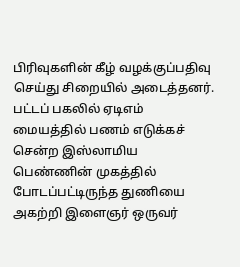பிரிவுகளின் கீழ் வழக்குப்பதிவு செய்து சிறையில் அடைத்தனர்.
பட்டப் பகலில் ஏடிஎம் மையத்தில் பணம் எடுக்கச் சென்ற இஸ்லாமிய பெண்ணின் முகத்தில் போடப்பட்டிருந்த துணியை அகற்றி இளைஞர் ஒருவர்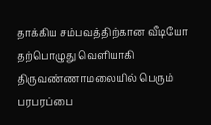தாக்கிய சம்பவத்திற்கான வீடியோ தற்பொழுது வெளியாகி திருவண்ணாமலையில் பெரும் பரபரப்பை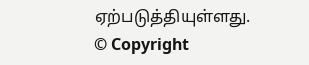ஏற்படுத்தியுள்ளது.
© Copyright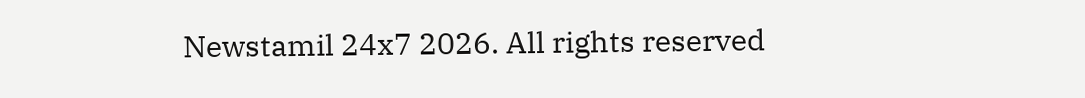Newstamil 24x7 2026. All rights reserved